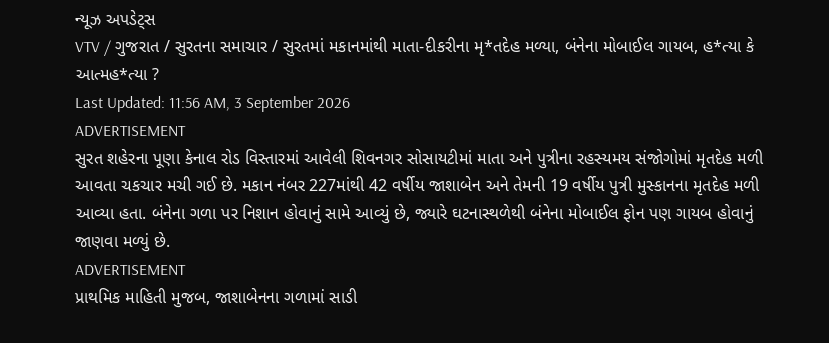ન્યૂઝ અપડેટ્સ
VTV / ગુજરાત / સુરતના સમાચાર / સુરતમાં મકાનમાંથી માતા-દીકરીના મૃ*તદેહ મળ્યા, બંનેના મોબાઈલ ગાયબ, હ*ત્યા કે આત્મહ*ત્યા ?
Last Updated: 11:56 AM, 3 September 2026
ADVERTISEMENT
સુરત શહેરના પૂણા કેનાલ રોડ વિસ્તારમાં આવેલી શિવનગર સોસાયટીમાં માતા અને પુત્રીના રહસ્યમય સંજોગોમાં મૃતદેહ મળી આવતા ચકચાર મચી ગઈ છે. મકાન નંબર 227માંથી 42 વર્ષીય જાશાબેન અને તેમની 19 વર્ષીય પુત્રી મુસ્કાનના મૃતદેહ મળી આવ્યા હતા. બંનેના ગળા પર નિશાન હોવાનું સામે આવ્યું છે, જ્યારે ઘટનાસ્થળેથી બંનેના મોબાઈલ ફોન પણ ગાયબ હોવાનું જાણવા મળ્યું છે.
ADVERTISEMENT
પ્રાથમિક માહિતી મુજબ, જાશાબેનના ગળામાં સાડી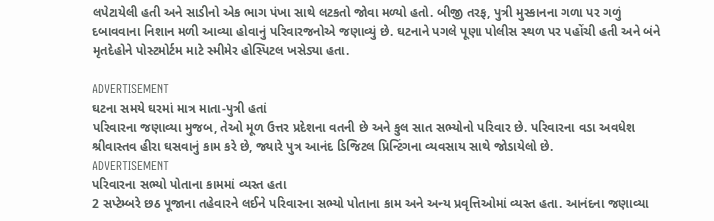લપેટાયેલી હતી અને સાડીનો એક ભાગ પંખા સાથે લટકતો જોવા મળ્યો હતો. બીજી તરફ, પુત્રી મુસ્કાનના ગળા પર ગળું દબાવવાના નિશાન મળી આવ્યા હોવાનું પરિવારજનોએ જણાવ્યું છે. ઘટનાને પગલે પૂણા પોલીસ સ્થળ પર પહોંચી હતી અને બંને મૃતદેહોને પોસ્ટમોર્ટમ માટે સ્મીમેર હોસ્પિટલ ખસેડ્યા હતા.

ADVERTISEMENT
ઘટના સમયે ઘરમાં માત્ર માતા-પુત્રી હતાં
પરિવારના જણાવ્યા મુજબ, તેઓ મૂળ ઉત્તર પ્રદેશના વતની છે અને કુલ સાત સભ્યોનો પરિવાર છે. પરિવારના વડા અવધેશ શ્રીવાસ્તવ હીરા ઘસવાનું કામ કરે છે, જ્યારે પુત્ર આનંદ ડિજિટલ પ્રિન્ટિંગના વ્યવસાય સાથે જોડાયેલો છે.
ADVERTISEMENT
પરિવારના સભ્યો પોતાના કામમાં વ્યસ્ત હતા
2 સપ્ટેમ્બરે છઠ પૂજાના તહેવારને લઈને પરિવારના સભ્યો પોતાના કામ અને અન્ય પ્રવૃત્તિઓમાં વ્યસ્ત હતા. આનંદના જણાવ્યા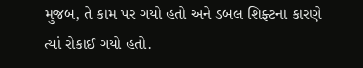મુજબ, તે કામ પર ગયો હતો અને ડબલ શિફ્ટના કારણે ત્યાં રોકાઈ ગયો હતો.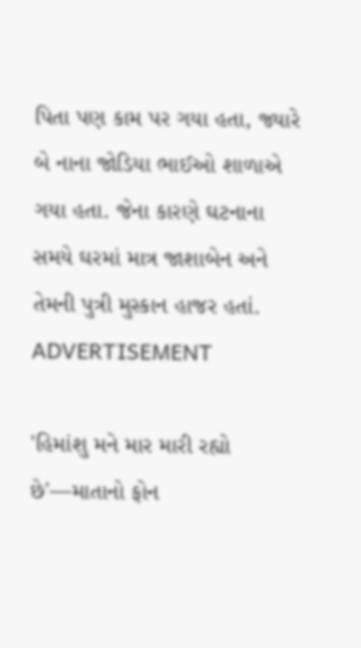પિતા પણ કામ પર ગયા હતા, જ્યારે બે નાના જોડિયા ભાઈઓ શાળાએ ગયા હતા. જેના કારણે ઘટનાના સમયે ઘરમાં માત્ર જાશાબેન અને તેમની પુત્રી મુસ્કાન હાજર હતાં.
ADVERTISEMENT

'હિમાંશુ મને માર મારી રહ્યો છે'—માતાનો ફોન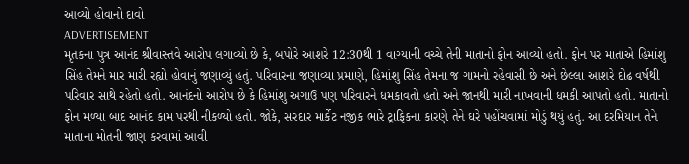આવ્યો હોવાનો દાવો
ADVERTISEMENT
મૃતકના પુત્ર આનંદ શ્રીવાસ્તવે આરોપ લગાવ્યો છે કે, બપોરે આશરે 12:30થી 1 વાગ્યાની વચ્ચે તેની માતાનો ફોન આવ્યો હતો. ફોન પર માતાએ હિમાંશુ સિંહ તેમને માર મારી રહ્યો હોવાનું જણાવ્યું હતું. પરિવારના જણાવ્યા પ્રમાણે, હિમાંશુ સિંહ તેમના જ ગામનો રહેવાસી છે અને છેલ્લા આશરે દોઢ વર્ષથી પરિવાર સાથે રહેતો હતો. આનંદનો આરોપ છે કે હિમાંશુ અગાઉ પણ પરિવારને ધમકાવતો હતો અને જાનથી મારી નાખવાની ધમકી આપતો હતો. માતાનો ફોન મળ્યા બાદ આનંદ કામ પરથી નીકળ્યો હતો. જોકે, સરદાર માર્કેટ નજીક ભારે ટ્રાફિકના કારણે તેને ઘરે પહોંચવામાં મોડું થયું હતું. આ દરમિયાન તેને માતાના મોતની જાણ કરવામાં આવી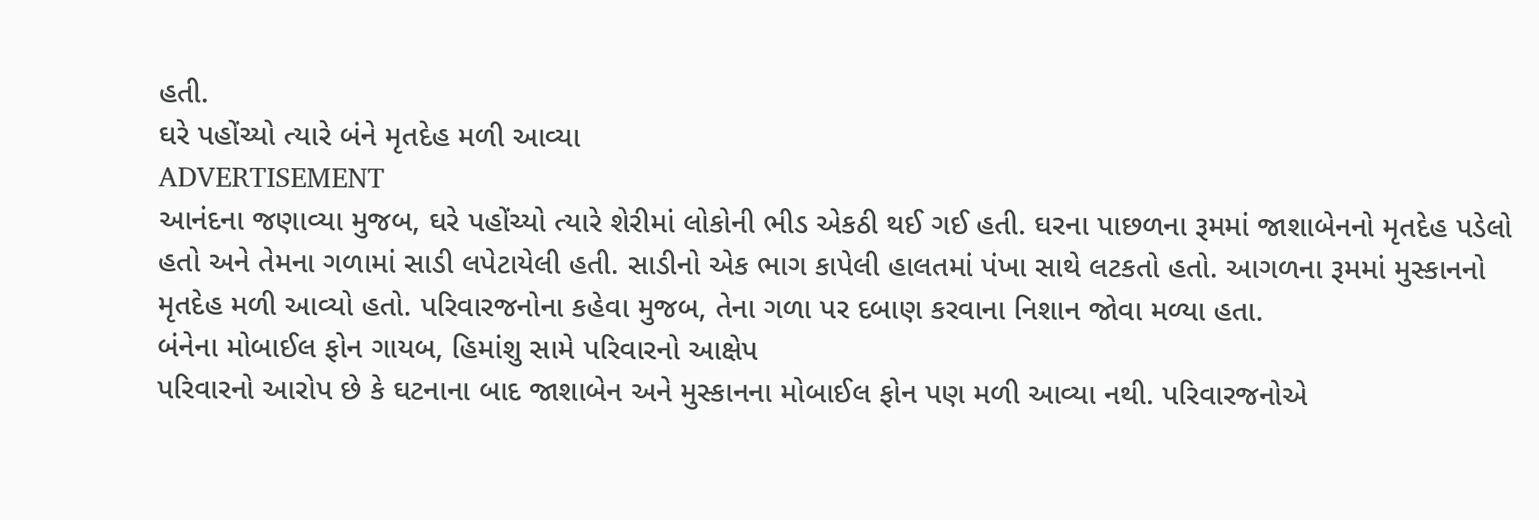હતી.
ઘરે પહોંચ્યો ત્યારે બંને મૃતદેહ મળી આવ્યા
ADVERTISEMENT
આનંદના જણાવ્યા મુજબ, ઘરે પહોંચ્યો ત્યારે શેરીમાં લોકોની ભીડ એકઠી થઈ ગઈ હતી. ઘરના પાછળના રૂમમાં જાશાબેનનો મૃતદેહ પડેલો હતો અને તેમના ગળામાં સાડી લપેટાયેલી હતી. સાડીનો એક ભાગ કાપેલી હાલતમાં પંખા સાથે લટકતો હતો. આગળના રૂમમાં મુસ્કાનનો મૃતદેહ મળી આવ્યો હતો. પરિવારજનોના કહેવા મુજબ, તેના ગળા પર દબાણ કરવાના નિશાન જોવા મળ્યા હતા.
બંનેના મોબાઈલ ફોન ગાયબ, હિમાંશુ સામે પરિવારનો આક્ષેપ
પરિવારનો આરોપ છે કે ઘટનાના બાદ જાશાબેન અને મુસ્કાનના મોબાઈલ ફોન પણ મળી આવ્યા નથી. પરિવારજનોએ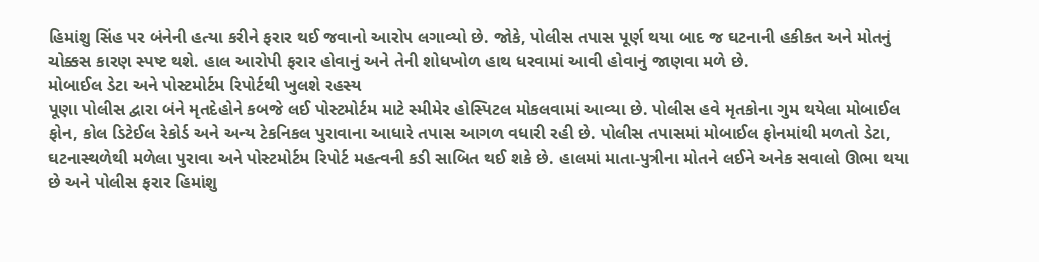હિમાંશુ સિંહ પર બંનેની હત્યા કરીને ફરાર થઈ જવાનો આરોપ લગાવ્યો છે. જોકે, પોલીસ તપાસ પૂર્ણ થયા બાદ જ ઘટનાની હકીકત અને મોતનું ચોક્કસ કારણ સ્પષ્ટ થશે. હાલ આરોપી ફરાર હોવાનું અને તેની શોધખોળ હાથ ધરવામાં આવી હોવાનું જાણવા મળે છે.
મોબાઈલ ડેટા અને પોસ્ટમોર્ટમ રિપોર્ટથી ખુલશે રહસ્ય
પૂણા પોલીસ દ્વારા બંને મૃતદેહોને કબજે લઈ પોસ્ટમોર્ટમ માટે સ્મીમેર હોસ્પિટલ મોકલવામાં આવ્યા છે. પોલીસ હવે મૃતકોના ગુમ થયેલા મોબાઈલ ફોન, કોલ ડિટેઈલ રેકોર્ડ અને અન્ય ટેકનિકલ પુરાવાના આધારે તપાસ આગળ વધારી રહી છે. પોલીસ તપાસમાં મોબાઈલ ફોનમાંથી મળતો ડેટા, ઘટનાસ્થળેથી મળેલા પુરાવા અને પોસ્ટમોર્ટમ રિપોર્ટ મહત્વની કડી સાબિત થઈ શકે છે. હાલમાં માતા-પુત્રીના મોતને લઈને અનેક સવાલો ઊભા થયા છે અને પોલીસ ફરાર હિમાંશુ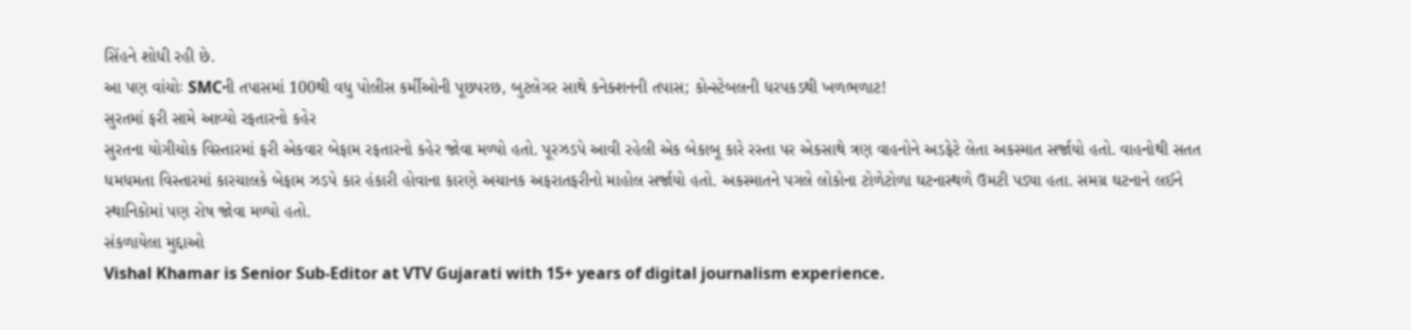સિંહને શોધી રહી છે.
આ પણ વાંચોઃ SMCની તપાસમાં 100થી વધુ પોલીસ કર્મીઓની પૂછપરછ, બુટલેગર સાથે કનેક્શનની તપાસ; કોન્સ્ટેબલની ધરપકડથી ખળભળાટ!
સુરતમાં ફરી સામે આવ્યો રફતારનો કહેર
સુરતના યોગીચોક વિસ્તારમાં ફરી એકવાર બેફામ રફતારનો કહેર જોવા મળ્યો હતો. પૂરઝડપે આવી રહેલી એક બેકાબૂ કારે રસ્તા પર એકસાથે ત્રણ વાહનોને અડફેટે લેતા અકસ્માત સર્જાયો હતો. વાહનોથી સતત ધમધમતા વિસ્તારમાં કારચાલકે બેફામ ઝડપે કાર હંકારી હોવાના કારણે અચાનક અફરાતફરીનો માહોલ સર્જાયો હતો. અકસ્માતને પગલે લોકોના ટોળેટોળા ઘટનાસ્થળે ઉમટી પડ્યા હતા. સમગ્ર ઘટનાને લઈને સ્થાનિકોમાં પણ રોષ જોવા મળ્યો હતો.
સંકળાયેલા મુદ્દાઓ
Vishal Khamar is Senior Sub-Editor at VTV Gujarati with 15+ years of digital journalism experience.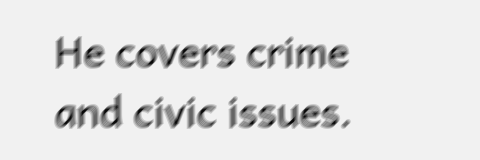He covers crime and civic issues.